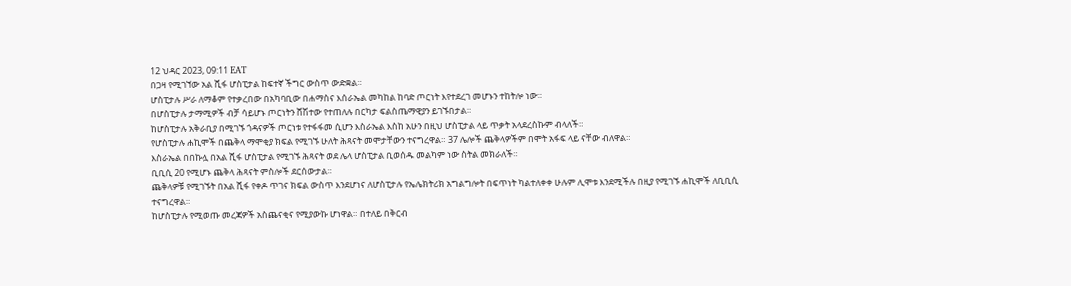12 ህዳር 2023, 09:11 EAT
በጋዛ የሚገኘው አል ሺፋ ሆስፒታል ከፍተኛ ችግር ውስጥ ውድቋል።
ሆስፒታሉ ሥራ ለማቆም የተቃረበው በአካባቢው በሐማስና እሰራኤል መካከል ከባድ ጦርነት እየተደረገ መሆኑን ተከትሎ ነው።
በሆስፒታሉ ታማሚዎች ብቻ ሳይሆኑ ጦርነትን ሸሽተው የተጠለሉ በርካታ ፍልስጤማዊያን ይገኙበታል።
ከሆስፒታሉ አቅራቢያ በሚገኙ ጎዳናዎች ጦርነቱ የተፋፋመ ሲሆን እስራኤል እስከ አሁን በዚህ ሆስፒታል ላይ ጥቃት አላደረስኩም ብላለች።
የሆስፒታሉ ሐኪሞች በጨቅላ ማሞቂያ ክፍል የሚገኙ ሁለት ሕጻናት መሞታቸውን ተናግረዋል። 37 ሌሎች ጨቅላዎችም በሞት አፋፍ ላይ ናቸው ብለዋል።
እስራኤል በበኩሏ በአል ሺፋ ሆስፒታል የሚገኙ ሕጻናት ወደ ሌላ ሆስፒታል ቢወሰዱ መልካም ነው ስትል መክራለች።
ቢቢሲ 20 የሚሆኑ ጨቅላ ሕጻናት ምስሎች ደርሰውታል።
ጨቅላዎቹ የሚገኙት በአል ሺፋ የቀዶ ጥገና ክፍል ውስጥ እንደሆነና ለሆስፒታሉ የኤሌክትሪክ አግልግሎት በፍጥነት ካልተለቀቀ ሁሉም ሊሞቱ እንደሚችሉ በዚያ የሚገኙ ሐኪሞች ለቢቢሲ ተናግረዋል።
ከሆስፒታሉ የሚወጡ መረጃዎች አስጨናቂና የሚያውኩ ሆነዋል። በተለይ በቅርብ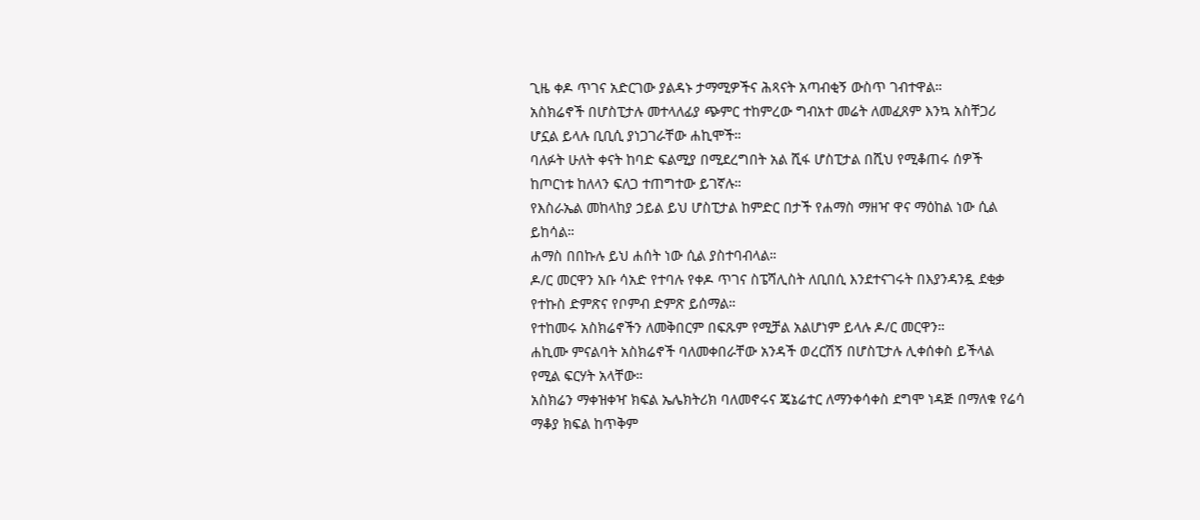ጊዜ ቀዶ ጥገና አድርገው ያልዳኑ ታማሚዎችና ሕጻናት አጣብቂኝ ውስጥ ገብተዋል።
አስክሬኖች በሆስፒታሉ መተላለፊያ ጭምር ተከምረው ግብአተ መሬት ለመፈጸም እንኳ አስቸጋሪ ሆኗል ይላሉ ቢቢሲ ያነጋገራቸው ሐኪሞች።
ባለፉት ሁለት ቀናት ከባድ ፍልሚያ በሚደረግበት አል ሺፋ ሆስፒታል በሺህ የሚቆጠሩ ሰዎች ከጦርነቱ ከለላን ፍለጋ ተጠግተው ይገኛሉ።
የእስራኤል መከላከያ ኃይል ይህ ሆስፒታል ከምድር በታች የሐማስ ማዘዣ ዋና ማዕከል ነው ሲል ይከሳል።
ሐማስ በበኩሉ ይህ ሐሰት ነው ሲል ያስተባብላል።
ዶ/ር መርዋን አቡ ሳአድ የተባሉ የቀዶ ጥገና ስፔሻሊስት ለቢበሲ እንደተናገሩት በእያንዳንዷ ደቂቃ የተኩስ ድምጽና የቦምብ ድምጽ ይሰማል።
የተከመሩ አስክሬኖችን ለመቅበርም በፍጹም የሚቻል አልሆነም ይላሉ ዶ/ር መርዋን።
ሐኪሙ ምናልባት አስክሬኖች ባለመቀበራቸው አንዳች ወረርሽኝ በሆስፒታሉ ሊቀሰቀስ ይችላል የሚል ፍርሃት አላቸው።
አስክሬን ማቀዝቀዣ ክፍል ኤሌክትሪክ ባለመኖሩና ጄኔሬተር ለማንቀሳቀስ ደግሞ ነዳጅ በማለቁ የሬሳ ማቆያ ክፍል ከጥቅም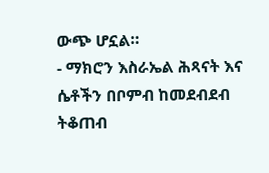ውጭ ሆኗል።
- ማክሮን እስራኤል ሕጻናት እና ሴቶችን በቦምብ ከመደብደብ ትቆጠብ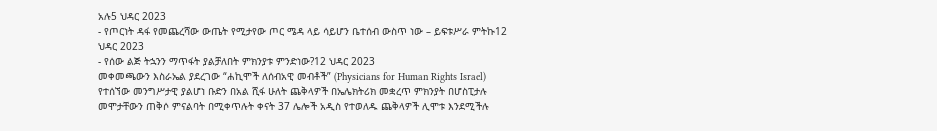አሉ5 ህዳር 2023
- የጦርነት ዳፋ የመጨረሻው ውጤት የሚታየው ጦር ሜዳ ላይ ሳይሆን ቤተሰብ ውስጥ ነው – ይፍቱሥራ ምትኩ12 ህዳር 2023
- የሰው ልጅ ትኋንን ማጥፋት ያልቻለበት ምክንያቱ ምንድነው?12 ህዳር 2023
መቀመጫውን እስራኤል ያደረገው “ሐኪሞች ለሰብአዊ መብቶች” (Physicians for Human Rights Israel) የተሰኘው መንግሥታዊ ያልሆነ ቡድን በአል ሺፋ ሁለት ጨቅላዎች በኤሌክትሪክ መቋረጥ ምክንያት በሆስፒታሉ መሞታቸውን ጠቅሶ ምናልባት በሚቀጥሉት ቀናት 37 ሌሎች አዲስ የተወለዱ ጨቅላዎች ሊሞቱ እንደሚችሉ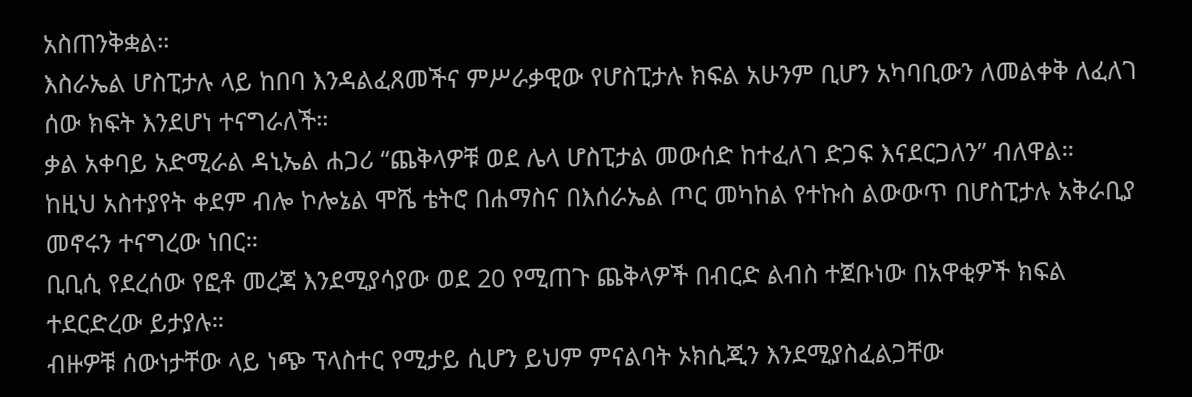አስጠንቅቋል።
እስራኤል ሆስፒታሉ ላይ ከበባ እንዳልፈጸመችና ምሥራቃዊው የሆስፒታሉ ክፍል አሁንም ቢሆን አካባቢውን ለመልቀቅ ለፈለገ ሰው ክፍት እንደሆነ ተናግራለች።
ቃል አቀባይ አድሚራል ዳኒኤል ሐጋሪ “ጨቅላዎቹ ወደ ሌላ ሆስፒታል መውሰድ ከተፈለገ ድጋፍ እናደርጋለን” ብለዋል።
ከዚህ አስተያየት ቀደም ብሎ ኮሎኔል ሞሼ ቴትሮ በሐማስና በእሰራኤል ጦር መካከል የተኩስ ልውውጥ በሆስፒታሉ አቅራቢያ መኖሩን ተናግረው ነበር።
ቢቢሲ የደረሰው የፎቶ መረጃ እንደሚያሳያው ወደ 20 የሚጠጉ ጨቅላዎች በብርድ ልብስ ተጀቡነው በአዋቂዎች ክፍል ተደርድረው ይታያሉ።
ብዙዎቹ ሰውነታቸው ላይ ነጭ ፕላስተር የሚታይ ሲሆን ይህም ምናልባት ኦክሲጂን እንደሚያስፈልጋቸው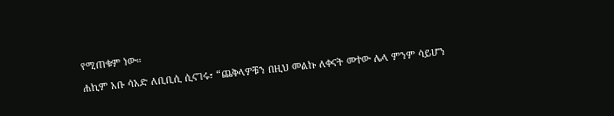የሚጠቁም ነው።
ሐኪም አቡ ሳአድ ለቢቢሲ ሲናገሩ፣ “ጨቅላዎቹን በዚህ መልኩ ለቀናት መተው ሌላ ምንም ሳይሆን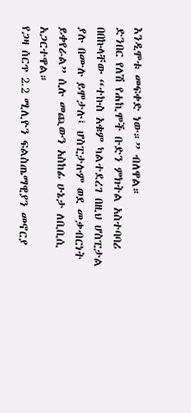እንዲሞቱ መፍቀድ ነው።” ብለዋል።
ድንበር የለሽ የሐኪሞች ቡድን ምክትል አስተባባሪ በበኩላቸው “ተኩስ አቁም ካልተደረገ በዚህ ሆስፒታል ያሉ በሙሉ ይሞታሉ፤ ሆስፒታሉም ወደ መቃብርነት ይቀየራል” ሲሉ መጪውን አስከፊ ሁኔታ ለቢቢሲ አጋርተዋል።
የጋዛ ሰርጥ 2.2 ሚሊዮን ፍልስጤማዊያን መኖርያ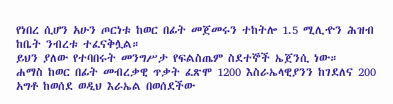የነበረ ሲሆን አሁን ጦርነቱ ከወር በፊት መጀመሩን ተከትሎ 1.5 ሚሊዯን ሕዝብ ከቤት ንብረቱ ተፈናቅሏል።
ይህን ያለው የተባበሩት መንግሥታ የፍልስጤም ስደተኞች ኤጀንሲ ነው።
ሐማስ ከወር በፊት መብረቃዊ ጥቃት ፈጽሞ 1200 እስራኤላዊያንን ከገደለና 200 አግቶ ከወሰደ ወዲህ እራኤል በወሰደችው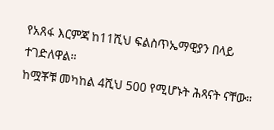የአጸፋ እርምጃ ከ11ሺህ ፍልስጥኤማዊያን በላይ ተገድለዋል።
ከሟቾቹ መካከል 4ሺህ 500 የሚሆኑት ሕጻናት ናቸው።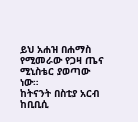ይህ አሐዝ በሐማስ የሚመራው የጋዛ ጤና ሚኒስቴር ያወጣው ነው።
ከትናንት በስቲያ አርብ ከቢቢሲ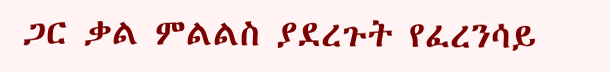ጋር ቃል ምልልስ ያደረጉት የፈረንሳይ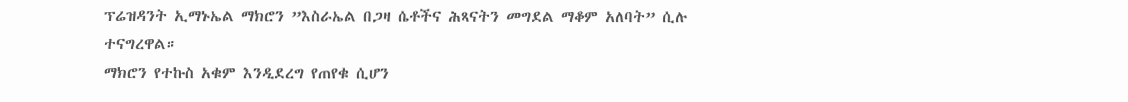ፕሬዝዳንት ኢማኑኤል ማክሮን ”እስራኤል በጋዛ ሴቶችና ሕጻናትን መግደል ማቆም አለባት” ሲሉ ተናግረዋል።
ማክሮን የተኩስ አቁም እንዲደረግ የጠየቁ ሲሆን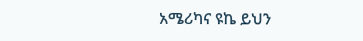አሜሪካና ዩኬ ይህን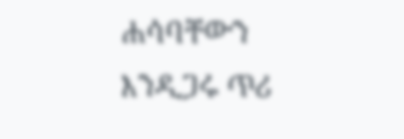ሐሳባቸውን እንዲጋሩ ጥሪ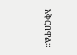አቅርበዋል።